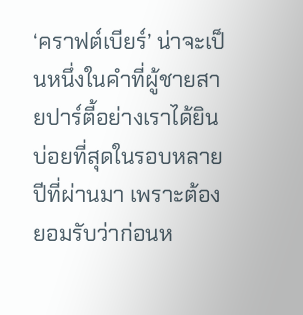‘คราฟต์เบียร์’ น่าจะเป็นหนึ่งในคำที่ผู้ชายสายปาร์ตี้อย่างเราได้ยินบ่อยที่สุดในรอบหลายปีที่ผ่านมา เพราะต้องยอมรับว่าก่อนห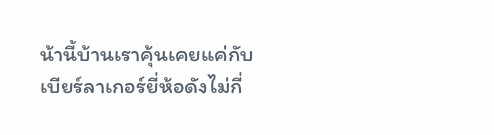น้านี้บ้านเราคุ้นเคยแค่กับเบียร์ลาเกอร์ยี่ห้อดังไม่กี่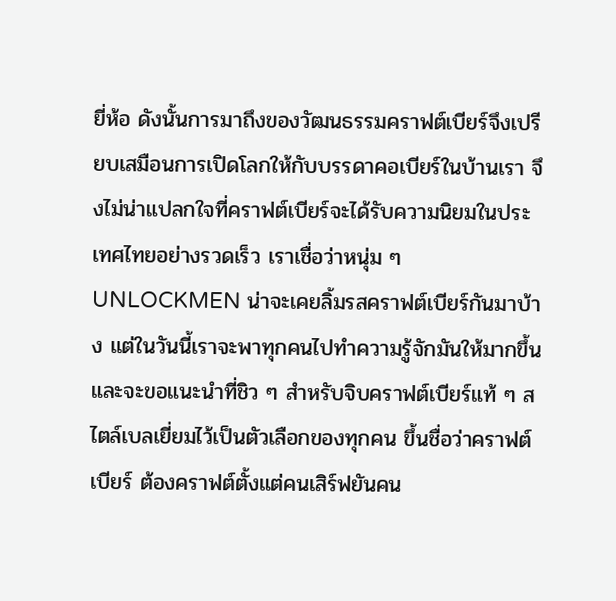ยี่ห้อ ดังนั้นการมาถึงของวัฒนธรรมคราฟต์เบียร์จึงเปรียบเสมือนการเปิดโลกให้กับบรรดาคอเบียร์ในบ้านเรา จึงไม่น่าแปลกใจที่คราฟต์เบียร์จะได้รับความนิยมในประเทศไทยอย่างรวดเร็ว เราเชื่อว่าหนุ่ม ๆ UNLOCKMEN น่าจะเคยลิ้มรสคราฟต์เบียร์กันมาบ้าง แต่ในวันนี้เราจะพาทุกคนไปทำความรู้จักมันให้มากขึ้น และจะขอแนะนำที่ชิว ๆ สำหรับจิบคราฟต์เบียร์แท้ ๆ สไตล์เบลเยี่ยมไว้เป็นตัวเลือกของทุกคน ขึ้นชื่อว่าคราฟต์เบียร์ ต้องคราฟต์ตั้งแต่คนเสิร์ฟยันคน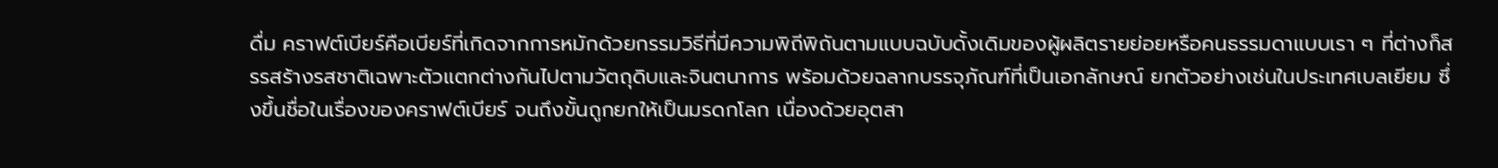ดื่ม คราฟต์เบียร์คือเบียร์ที่เกิดจากการหมักด้วยกรรมวิธีที่มีความพิถีพิถันตามแบบฉบับดั้งเดิมของผู้ผลิตรายย่อยหรือคนธรรมดาแบบเรา ๆ ที่ต่างก็สรรสร้างรสชาติเฉพาะตัวแตกต่างกันไปตามวัตถุดิบและจินตนาการ พร้อมด้วยฉลากบรรจุภัณฑ์ที่เป็นเอกลักษณ์ ยกตัวอย่างเช่นในประเทศเบลเยียม ซึ่งขึ้นชื่อในเรื่องของคราฟต์เบียร์ จนถึงขั้นถูกยกให้เป็นมรดกโลก เนื่องด้วยอุตสา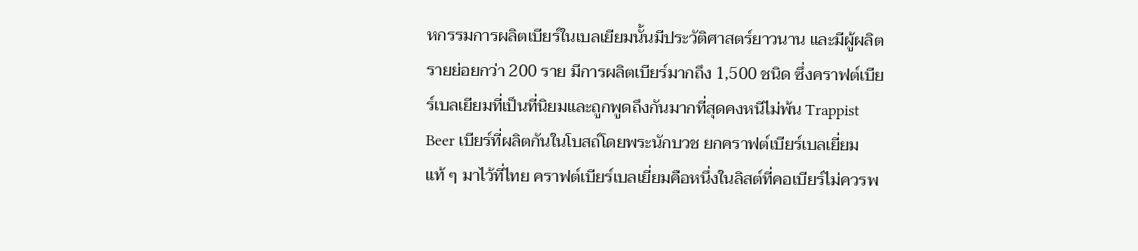หกรรมการผลิตเบียร์ในเบลเยียมนั้นมีประวัติศาสตร์ยาวนาน และมีผู้ผลิตรายย่อยกว่า 200 ราย มีการผลิตเบียร์มากถึง 1,500 ชนิด ซึ่งคราฟต์เบียร์เบลเยียมที่เป็นที่นิยมและถูกพูดถึงกันมากที่สุดคงหนีไม่พ้น Trappist Beer เบียร์ที่ผลิตกันในโบสถ์โดยพระนักบวช ยกคราฟต์เบียร์เบลเยี่ยมแท้ ๆ มาไว้ที่ไทย คราฟต์เบียร์เบลเยี่ยมคือหนึ่งในลิสต์ที่คอเบียร์ไม่ควรพ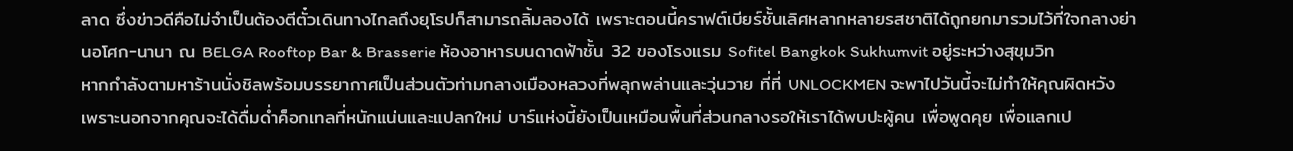ลาด ซึ่งข่าวดีคือไม่จำเป็นต้องตีตั๋วเดินทางไกลถึงยุโรปก็สามารถลิ้มลองได้ เพราะตอนนี้คราฟต์เบียร์ชั้นเลิศหลากหลายรสชาติได้ถูกยกมารวมไว้ที่ใจกลางย่านอโศก-นานา ณ BELGA Rooftop Bar & Brasserie ห้องอาหารบนดาดฟ้าชั้น 32 ของโรงแรม Sofitel Bangkok Sukhumvit อยู่ระหว่างสุขุมวิท
หากกำลังตามหาร้านนั่งชิลพร้อมบรรยากาศเป็นส่วนตัวท่ามกลางเมืองหลวงที่พลุกพล่านและวุ่นวาย ที่ที่ UNLOCKMEN จะพาไปวันนี้จะไม่ทำให้คุณผิดหวัง เพราะนอกจากคุณจะได้ดื่มด่ำค็อกเทลที่หนักแน่นและแปลกใหม่ บาร์แห่งนี้ยังเป็นเหมือนพื้นที่ส่วนกลางรอให้เราได้พบปะผู้คน เพื่อพูดคุย เพื่อแลกเป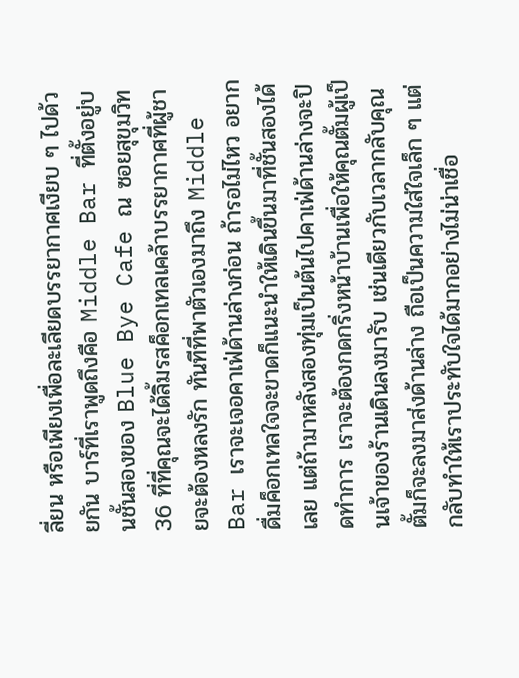ลี่ยน หรือเพียงเพื่อละเลียดบรรยากาศเงียบ ๆ ไปด้วยกัน บาร์ที่เราพูดถึงคือ Middle Bar ที่ตั้งอยู่บนชั้นสองของ Blue Bye Cafe ณ ซอยสุขุมวิท 36 ที่ที่คุณจะได้ลิ้มรสค็อกเทลเคล้าบรรยากาศที่ผู้ชายจะต้องหลงรัก ทันทีที่พาตัวเองมาถึง Middle Bar เราจะเจอคาเฟ่ด้านล่างก่อน ถ้ารอไม่ไหว อยากดื่มค็อกเทลใจจะขาดก็แนะนำให้เดินขึ้นมาที่ชั้นสองได้เลย แต่ถ้ามาหลังสองทุ่มเป็นต้นไปคาเฟ่ด้านล่างจะปิดทำการ เราจะต้องกดกริ่งหน้าบ้านเพื่อให้คุณตั้มผู้เป็นเจ้าของร้านเดินลงมารับ เช่นเดียวกับเวลากลับคุณตั้มก็จะลงมาส่งด้านล่าง ถือเป็นความใส่ใจเล็ก ๆ แต่กลับทำให้เราประทับใจได้มากอย่างไม่น่าเชื่อ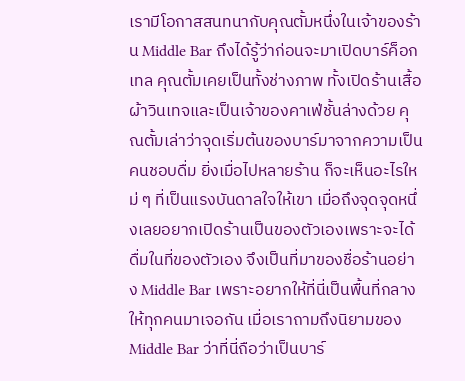เรามีโอกาสสนทนากับคุณตั้มหนึ่งในเจ้าของร้าน Middle Bar ถึงได้รู้ว่าก่อนจะมาเปิดบาร์ค็อกเทล คุณตั้มเคยเป็นทั้งช่างภาพ ทั้งเปิดร้านเสื้อผ้าวินเทจและเป็นเจ้าของคาเฟ่ชั้นล่างด้วย คุณตั้มเล่าว่าจุดเริ่มต้นของบาร์มาจากความเป็นคนชอบดื่ม ยิ่งเมื่อไปหลายร้าน ก็จะเห็นอะไรใหม่ ๆ ที่เป็นแรงบันดาลใจให้เขา เมื่อถึงจุดจุดหนึ่งเลยอยากเปิดร้านเป็นของตัวเองเพราะจะได้ดื่มในที่ของตัวเอง จึงเป็นที่มาของชื่อร้านอย่าง Middle Bar เพราะอยากให้ที่นี่เป็นพื้นที่กลางให้ทุกคนมาเจอกัน เมื่อเราถามถึงนิยามของ Middle Bar ว่าที่นี่ถือว่าเป็นบาร์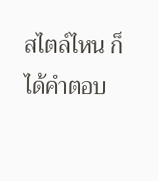สไตล์ไหน ก็ได้คำตอบ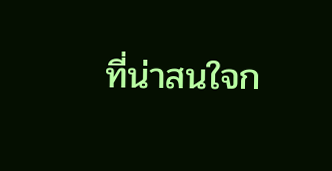ที่น่าสนใจก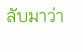ลับมาว่า